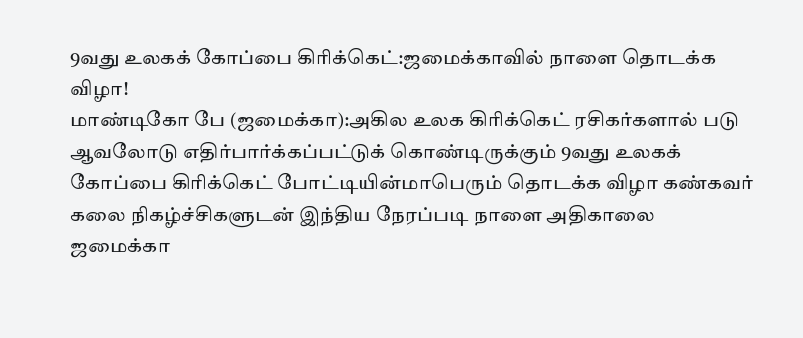9வது உலகக் கோப்பை கிரிக்கெட்:ஜமைக்காவில் நாளை தொடக்க விழா!
மாண்டிகோ பே (ஜமைக்கா):அகில உலக கிரிக்கெட் ரசிகர்களால் படு ஆவலோடு எதிர்பார்க்கப்பட்டுக் கொண்டிருக்கும் 9வது உலகக் கோப்பை கிரிக்கெட் போட்டியின்மாபெரும் தொடக்க விழா கண்கவர் கலை நிகழ்ச்சிகளுடன் இந்திய நேரப்படி நாளை அதிகாலை ஜமைக்கா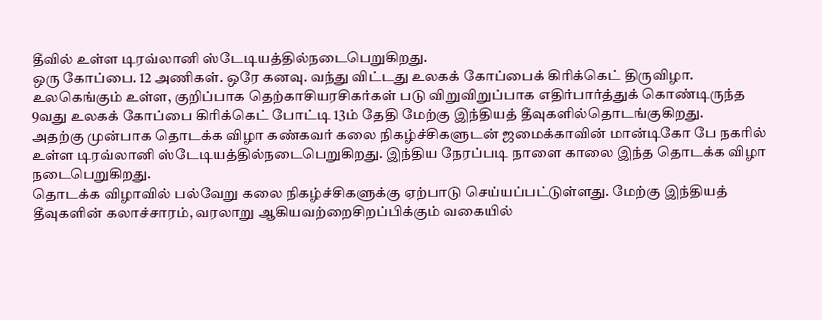தீவில் உள்ள டிரவ்லானி ஸ்டேடியத்தில்நடைபெறுகிறது.
ஒரு கோப்பை. 12 அணிகள். ஒரே கனவு. வந்து விட்டது உலகக் கோப்பைக் கிரிக்கெட் திருவிழா. உலகெங்கும் உள்ள, குறிப்பாக தெற்காசியரசிகர்கள் படு விறுவிறுப்பாக எதிர்பார்த்துக் கொண்டிருந்த 9வது உலகக் கோப்பை கிரிக்கெட் போட்டி 13ம் தேதி மேற்கு இந்தியத் தீவுகளில்தொடங்குகிறது.
அதற்கு முன்பாக தொடக்க விழா கண்கவர் கலை நிகழ்ச்சிகளுடன் ஜமைக்காவின் மான்டிகோ பே நகரில் உள்ள டிரவ்லானி ஸ்டேடியத்தில்நடைபெறுகிறது. இந்திய நேரப்படி நாளை காலை இந்த தொடக்க விழா நடைபெறுகிறது.
தொடக்க விழாவில் பல்வேறு கலை நிகழ்ச்சிகளுக்கு ஏற்பாடு செய்யப்பட்டுள்ளது. மேற்கு இந்தியத் தீவுகளின் கலாச்சாரம், வரலாறு ஆகியவற்றைசிறப்பிக்கும் வகையில்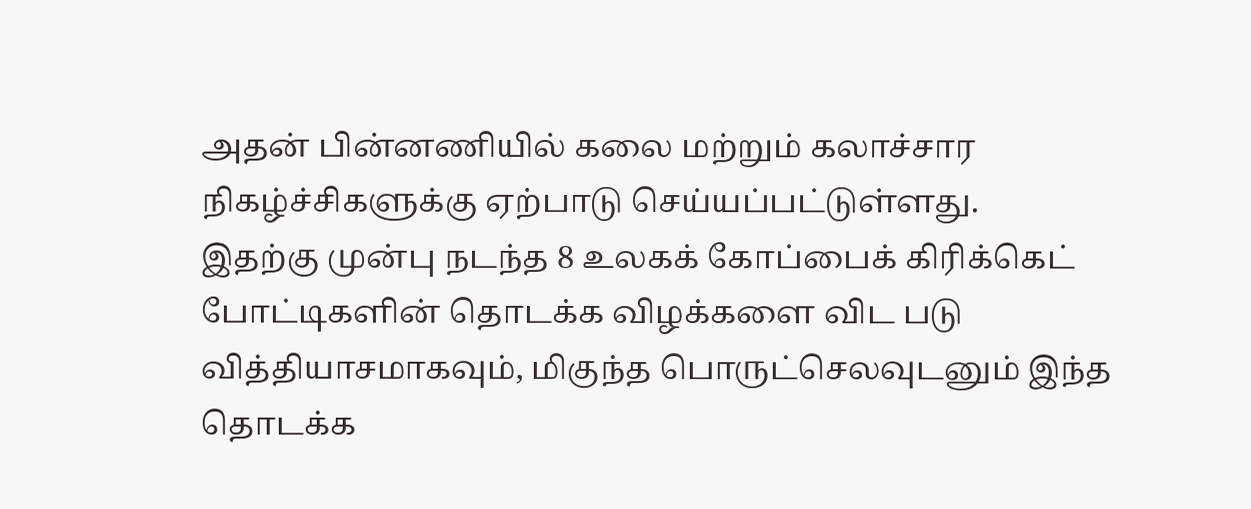அதன் பின்னணியில் கலை மற்றும் கலாச்சார நிகழ்ச்சிகளுக்கு ஏற்பாடு செய்யப்பட்டுள்ளது.
இதற்கு முன்பு நடந்த 8 உலகக் கோப்பைக் கிரிக்கெட் போட்டிகளின் தொடக்க விழக்களை விட படு வித்தியாசமாகவும், மிகுந்த பொருட்செலவுடனும் இந்த தொடக்க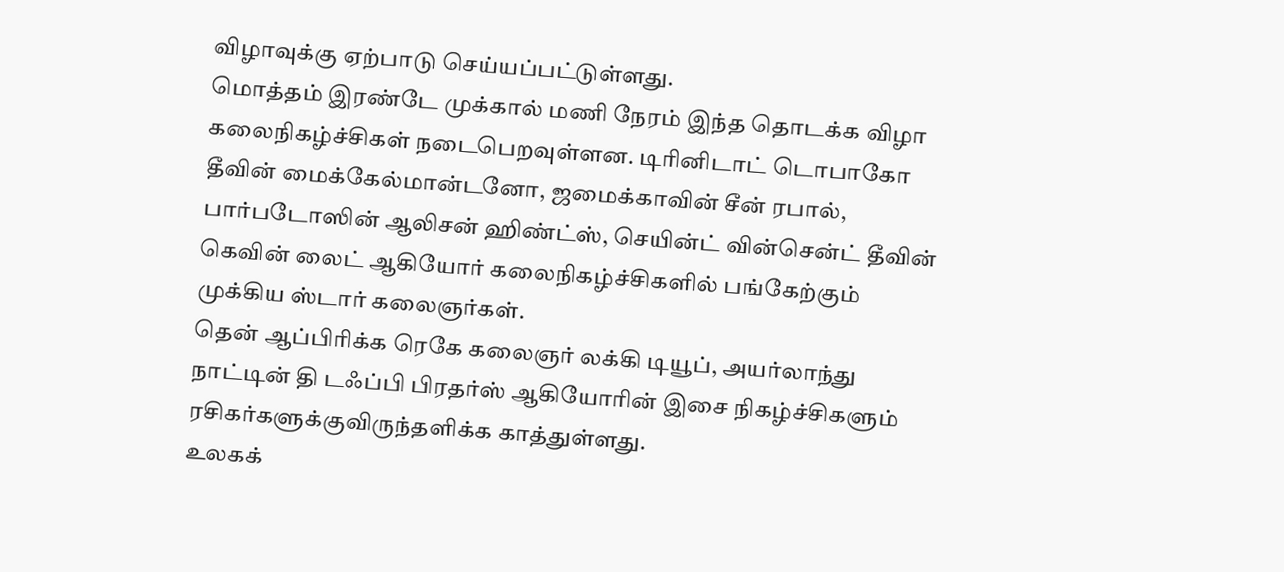விழாவுக்கு ஏற்பாடு செய்யப்பட்டுள்ளது.
மொத்தம் இரண்டே முக்கால் மணி நேரம் இந்த தொடக்க விழா கலைநிகழ்ச்சிகள் நடைபெறவுள்ளன. டிரினிடாட் டொபாகோ தீவின் மைக்கேல்மான்டனோ, ஜமைக்காவின் சீன் ரபால், பார்படோஸின் ஆலிசன் ஹிண்ட்ஸ், செயின்ட் வின்சென்ட் தீவின் கெவின் லைட் ஆகியோர் கலைநிகழ்ச்சிகளில் பங்கேற்கும் முக்கிய ஸ்டார் கலைஞர்கள்.
தென் ஆப்பிரிக்க ரெகே கலைஞர் லக்கி டியூப், அயர்லாந்து நாட்டின் தி டஃப்பி பிரதர்ஸ் ஆகியோரின் இசை நிகழ்ச்சிகளும் ரசிகர்களுக்குவிருந்தளிக்க காத்துள்ளது.
உலகக்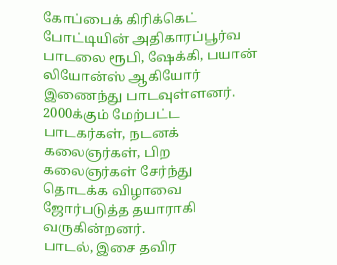கோப்பைக் கிரிக்கெட் போட்டியின் அதிகாரப்பூர்வ பாடலை ரூபி, ஷேக்கி, பயான் லியோன்ஸ் ஆகியோர் இணைந்து பாடவுள்ளனர்.
2000க்கும் மேற்பட்ட பாடகர்கள், நடனக் கலைஞர்கள், பிற கலைஞர்கள் சேர்ந்து தொடக்க விழாவை ஜோர்படுத்த தயாராகி வருகின்றனர்.
பாடல், இசை தவிர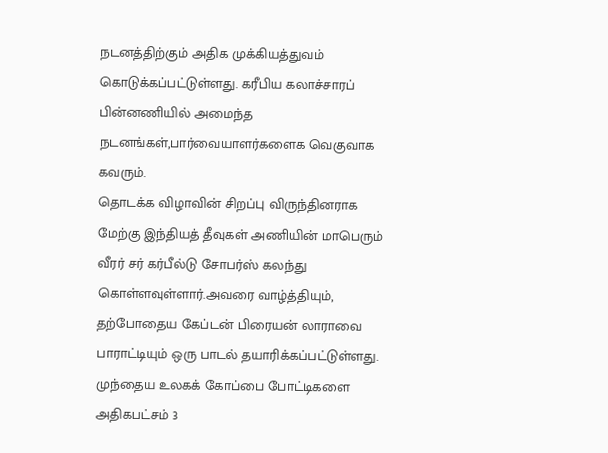நடனத்திற்கும் அதிக முக்கியத்துவம் கொடுக்கப்பட்டுள்ளது. கரீபிய கலாச்சாரப் பின்னணியில் அமைந்த நடனங்கள்,பார்வையாளர்களைக வெகுவாக கவரும்.
தொடக்க விழாவின் சிறப்பு விருந்தினராக மேற்கு இந்தியத் தீவுகள் அணியின் மாபெரும் வீரர் சர் கர்பீல்டு சோபர்ஸ் கலந்து கொள்ளவுள்ளார்.அவரை வாழ்த்தியும், தற்போதைய கேப்டன் பிரையன் லாராவை பாராட்டியும் ஒரு பாடல் தயாரிக்கப்பட்டுள்ளது.
முந்தைய உலகக் கோப்பை போட்டிகளை அதிகபட்சம் 3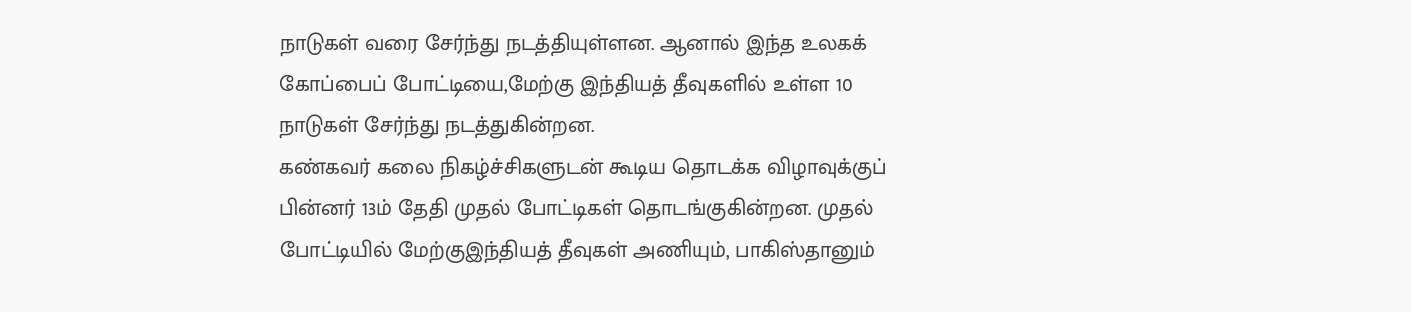நாடுகள் வரை சேர்ந்து நடத்தியுள்ளன. ஆனால் இந்த உலகக் கோப்பைப் போட்டியை,மேற்கு இந்தியத் தீவுகளில் உள்ள 10 நாடுகள் சேர்ந்து நடத்துகின்றன.
கண்கவர் கலை நிகழ்ச்சிகளுடன் கூடிய தொடக்க விழாவுக்குப் பின்னர் 13ம் தேதி முதல் போட்டிகள் தொடங்குகின்றன. முதல் போட்டியில் மேற்குஇந்தியத் தீவுகள் அணியும், பாகிஸ்தானும்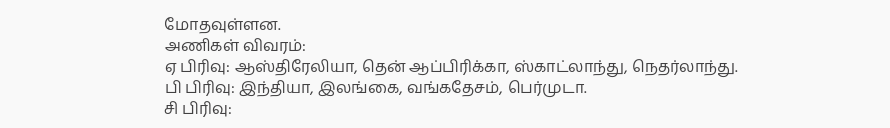மோதவுள்ளன.
அணிகள் விவரம்:
ஏ பிரிவு: ஆஸ்திரேலியா, தென் ஆப்பிரிக்கா, ஸ்காட்லாந்து, நெதர்லாந்து.
பி பிரிவு: இந்தியா, இலங்கை, வங்கதேசம், பெர்முடா.
சி பிரிவு: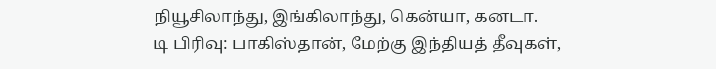நியூசிலாந்து, இங்கிலாந்து, கென்யா, கனடா.
டி பிரிவு: பாகிஸ்தான், மேற்கு இந்தியத் தீவுகள்,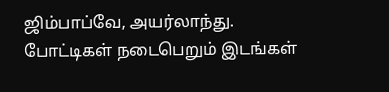ஜிம்பாப்வே, அயர்லாந்து.
போட்டிகள் நடைபெறும் இடங்கள்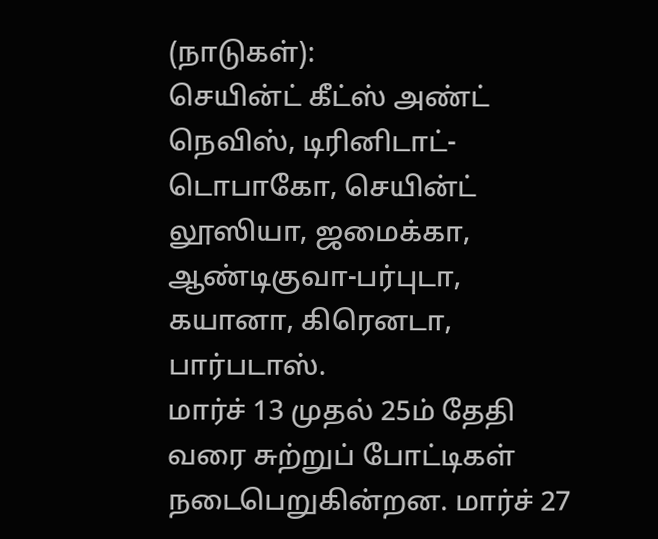(நாடுகள்):
செயின்ட் கீட்ஸ் அண்ட் நெவிஸ், டிரினிடாட்-டொபாகோ, செயின்ட் லூஸியா, ஜமைக்கா, ஆண்டிகுவா-பர்புடா, கயானா, கிரெனடா, பார்படாஸ்.
மார்ச் 13 முதல் 25ம் தேதி வரை சுற்றுப் போட்டிகள் நடைபெறுகின்றன. மார்ச் 27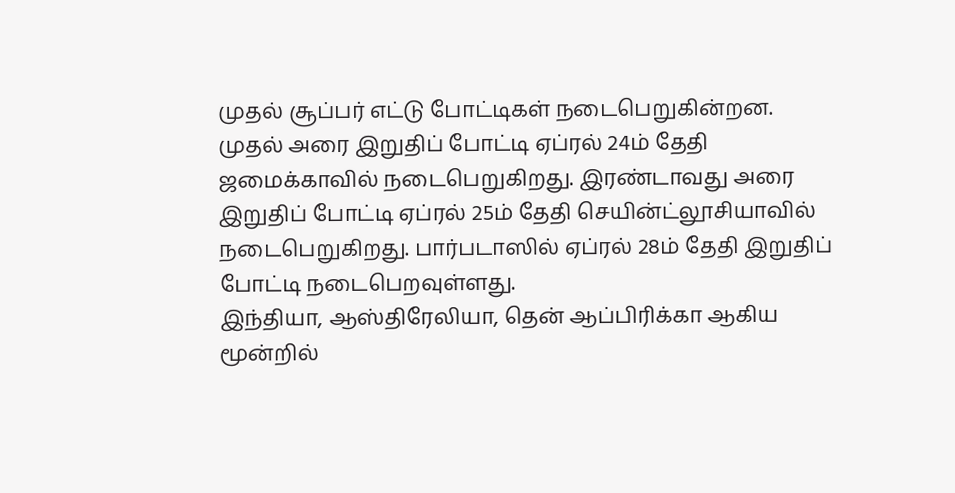முதல் சூப்பர் எட்டு போட்டிகள் நடைபெறுகின்றன.
முதல் அரை இறுதிப் போட்டி ஏப்ரல் 24ம் தேதி ஜமைக்காவில் நடைபெறுகிறது. இரண்டாவது அரை இறுதிப் போட்டி ஏப்ரல் 25ம் தேதி செயின்ட்லூசியாவில் நடைபெறுகிறது. பார்படாஸில் ஏப்ரல் 28ம் தேதி இறுதிப் போட்டி நடைபெறவுள்ளது.
இந்தியா, ஆஸ்திரேலியா, தென் ஆப்பிரிக்கா ஆகிய மூன்றில்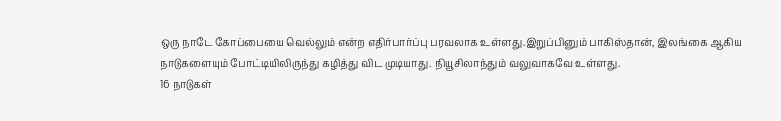ஒரு நாடே கோப்பையை வெல்லும் என்ற எதிர்பார்ப்பு பரவலாக உள்ளது.இறுப்பினும் பாகிஸ்தான், இலங்கை ஆகிய நாடுகளையும் போட்டியிலிருந்து கழித்து விட முடியாது. நியூசிலாந்தும் வலுவாகவே உள்ளது.
16 நாடுகள்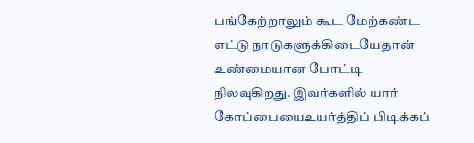பங்கேற்றாலும் கூட மேற்கண்ட எட்டு நாடுகளுக்கிடையேதான் உண்மையான போட்டி நிலவுகிறது. இவர்களில் யார் கோப்பையைஉயர்த்திப் பிடிக்கப்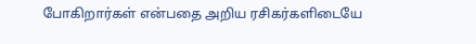போகிறார்கள் என்பதை அறிய ரசிகர்களிடையே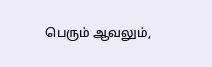பெரும் ஆவலும்,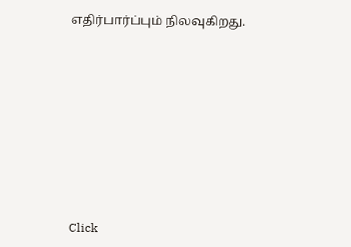எதிர்பார்ப்பும் நிலவுகிறது.












Click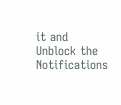it and Unblock the Notifications